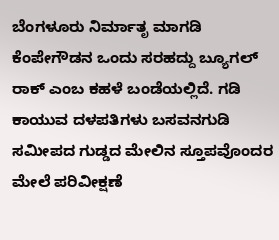ಬೆಂಗಳೂರು ನಿರ್ಮಾತೃ ಮಾಗಡಿ ಕೆಂಪೇಗೌಡನ ಒಂದು ಸರಹದ್ದು ಬ್ಯೂಗಲ್ ರಾಕ್ ಎಂಬ ಕಹಳೆ ಬಂಡೆಯಲ್ಲಿದೆ. ಗಡಿ ಕಾಯುವ ದಳಪತಿಗಳು ಬಸವನಗುಡಿ ಸಮೀಪದ ಗುಡ್ಡದ ಮೇಲಿನ ಸ್ತೂಪವೊಂದರ ಮೇಲೆ ಪರಿವೀಕ್ಷಣೆ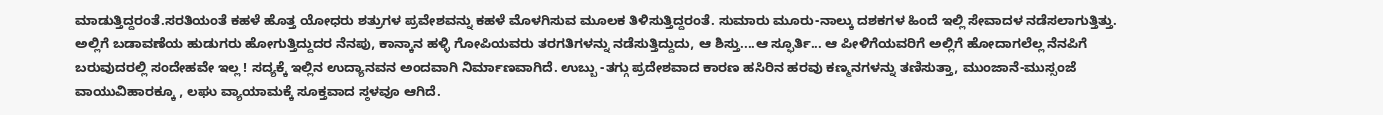ಮಾಡುತ್ತಿದ್ದರಂತೆ.ಸರತಿಯಂತೆ ಕಹಳೆ ಹೊತ್ತ ಯೋಧರು ಶತ್ರುಗಳ ಪ್ರವೇಶವನ್ನು ಕಹಳೆ ಮೊಳಗಿಸುವ ಮೂಲಕ ತಿಳಿಸುತ್ತಿದ್ದರಂತೆ. ಸುಮಾರು ಮೂರು-ನಾಲ್ಕು ದಶಕಗಳ ಹಿಂದೆ ಇಲ್ಲಿ ಸೇವಾದಳ ನಡೆಸಲಾಗುತ್ತಿತ್ತು. ಅಲ್ಲಿಗೆ ಬಡಾವಣೆಯ ಹುಡುಗರು ಹೋಗುತ್ತಿದ್ದುದರ ನೆನಪು, ಕಾನ್ಕಾನ ಹಳ್ಳಿ ಗೋಪಿಯವರು ತರಗತಿಗಳನ್ನು ನಡೆಸುತ್ತಿದ್ದುದು, ಆ ಶಿಸ್ತು....ಆ ಸ್ಫೂರ್ತಿ... ಆ ಪೀಳಿಗೆಯವರಿಗೆ ಅಲ್ಲಿಗೆ ಹೋದಾಗಲೆಲ್ಲ ನೆನಪಿಗೆ ಬರುವುದರಲ್ಲಿ ಸಂದೇಹವೇ ಇಲ್ಲ ! ಸದ್ಯಕ್ಕೆ ಇಲ್ಲಿನ ಉದ್ಯಾನವನ ಅಂದವಾಗಿ ನಿರ್ಮಾಣವಾಗಿದೆ. ಉಬ್ಬು -ತಗ್ಗು ಪ್ರದೇಶವಾದ ಕಾರಣ ಹಸಿರಿನ ಹರವು ಕಣ್ಮನಗಳನ್ನು ತಣಿಸುತ್ತಾ, ಮುಂಜಾನೆ-ಮುಸ್ಸಂಜೆ ವಾಯುವಿಹಾರಕ್ಕೂ , ಲಘು ವ್ಯಾಯಾಮಕ್ಕೆ ಸೂಕ್ತವಾದ ಸ್ಠಳವೂ ಆಗಿದೆ.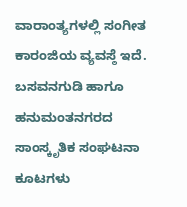ವಾರಾಂತ್ಯಗಳಲ್ಲಿ ಸಂಗೀತ ಕಾರಂಜಿಯ ವ್ಯವಸ್ಠೆ ಇದೆ. ಬಸವನಗುಡಿ ಹಾಗೂ ಹನುಮಂತನಗರದ ಸಾಂಸ್ಕೃತಿಕ ಸಂಘಟನಾ ಕೂಟಗಳು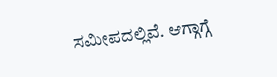ಸಮೀಪದಲ್ಲಿವೆ. ಆಗ್ಗಾಗ್ಗೆ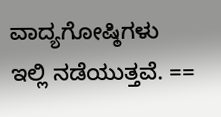ವಾದ್ಯಗೋಷ್ಠಿಗಳು ಇಲ್ಲಿ ನಡೆಯುತ್ತವೆ. ==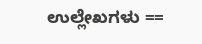ಉಲ್ಲೇಖಗಳು ==